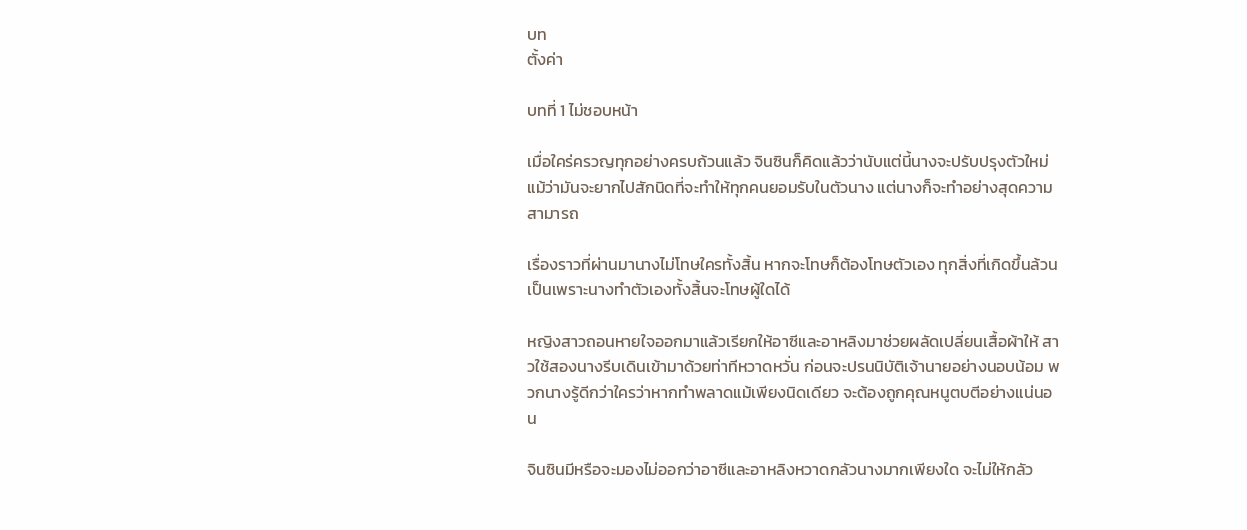บท
ตั้งค่า

บทที่ 1 ไม่ชอบหน้า

เมื่อใคร่ครวญทุกอย่างครบถ้วนแล้ว จินซินก็คิดแล้วว่านับแต่นี้นางจะปรับปรุงตัวใหม่ แม้ว่ามันจะยากไปสักนิดที่จะทำให้ทุกคนยอมรับในตัวนาง แต่นางก็จะทำอย่างสุดความสามารถ

เรื่องราวที่ผ่านมานางไม่โทษใครทั้งสิ้น หากจะโทษก็ต้องโทษตัวเอง ทุกสิ่งที่เกิดขึ้นล้วนเป็นเพราะนางทำตัวเองทั้งสิ้นจะโทษผู้ใดได้

หญิงสาวถอนหายใจออกมาแล้วเรียกให้อาซีและอาหลิงมาช่วยผลัดเปลี่ยนเสื้อผ้าให้ สาวใช้สองนางรีบเดินเข้ามาด้วยท่าทีหวาดหวั่น ก่อนจะปรนนิบัติเจ้านายอย่างนอบน้อม พวกนางรู้ดีกว่าใครว่าหากทำพลาดแม้เพียงนิดเดียว จะต้องถูกคุณหนูตบตีอย่างแน่นอน

จินซินมีหรือจะมองไม่ออกว่าอาซีและอาหลิงหวาดกลัวนางมากเพียงใด จะไม่ให้กลัว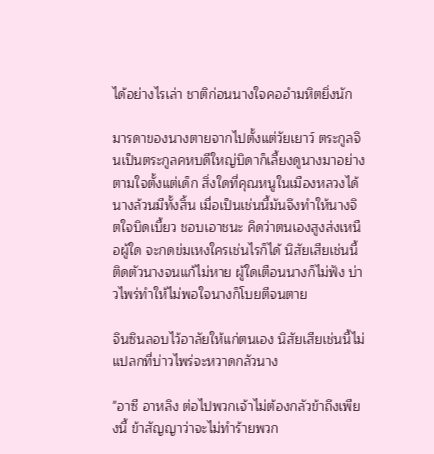ได้อย่างไรเล่า ชาติก่อนนางใจคออำมหิตยิ่งนัก

มารดาของนางตายจากไปตั้งแต่วัยเยาว์ ตระกูลจินเป็นตระกูลคหบดีใหญ่บิดาก็เลี้ยงดูนางมาอย่างตามใจตั้งแต่เด็ก สิ่งใดที่คุณหนูในเมืองหลวงได้นางล้วนมีทั้งสิ้น เมื่อเป็นเช่นนี้มันจึงทำให้นางจิตใจบิดเบี้ยว ชอบเอาชนะ คิดว่าตนเองสูงส่งเหนือผู้ใด จะกดข่มเหงใครเช่นไรก็ได้ นิสัยเสียเช่นนี้ติดตัวนางจนแก้ไม่หาย ผู้ใดเตือนนางก็ไม่ฟัง บ่าวไพร่ทำให้ไม่พอใจนางก็โบยตีจนตาย

จินซินลอบไว้อาลัยให้แก่ตนเอง นิสัยเสียเช่นนี้ไม่แปลกที่บ่าวไพร่จะหวาดกลัวนาง

"อาซี อาหลิง ต่อไปพวกเจ้าไม่ต้องกลัวข้าถึงเพียงนี้ ข้าสัญญาว่าจะไม่ทำร้ายพวก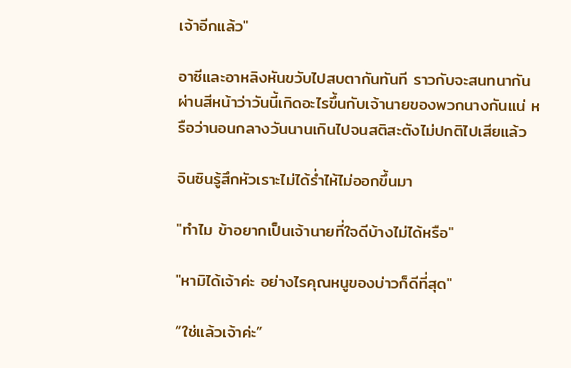เจ้าอีกแล้ว"

อาซีและอาหลิงหันขวับไปสบตากันทันที ราวกับจะสนทนากันผ่านสีหน้าว่าวันนี้เกิดอะไรขึ้นกับเจ้านายของพวกนางกันแน่ หรือว่านอนกลางวันนานเกินไปจนสติสะตังไม่ปกติไปเสียแล้ว

จินซินรู้สึกหัวเราะไม่ได้ร่ำไห้ไม่ออกขึ้นมา

"ทำไม ข้าอยากเป็นเจ้านายที่ใจดีบ้างไม่ได้หรือ"

"หามิได้เจ้าค่ะ อย่างไรคุณหนูของบ่าวก็ดีที่สุด"

“ใช่แล้วเจ้าค่ะ”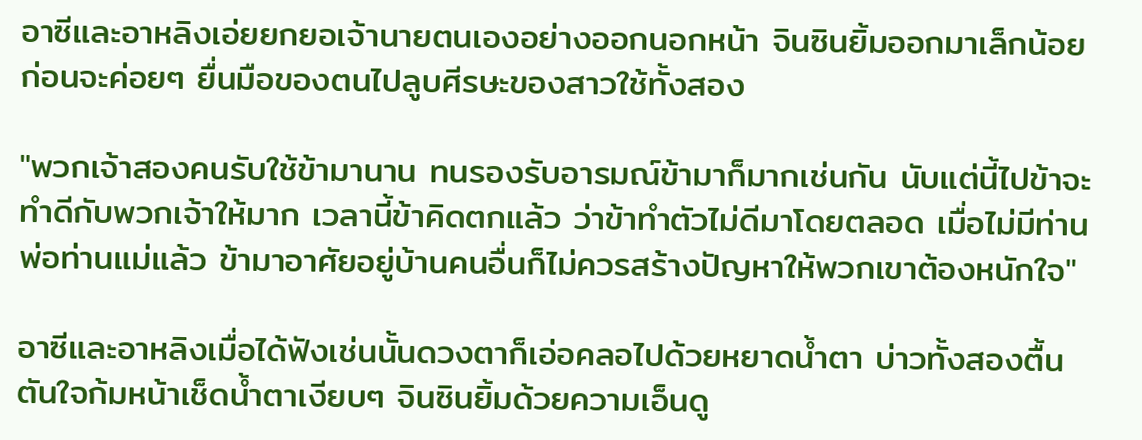อาซีและอาหลิงเอ่ยยกยอเจ้านายตนเองอย่างออกนอกหน้า จินซินยิ้มออกมาเล็กน้อย ก่อนจะค่อยๆ ยื่นมือของตนไปลูบศีรษะของสาวใช้ทั้งสอง

"พวกเจ้าสองคนรับใช้ข้ามานาน ทนรองรับอารมณ์ข้ามาก็มากเช่นกัน นับแต่นี้ไปข้าจะทำดีกับพวกเจ้าให้มาก เวลานี้ข้าคิดตกแล้ว ว่าข้าทำตัวไม่ดีมาโดยตลอด เมื่อไม่มีท่านพ่อท่านแม่แล้ว ข้ามาอาศัยอยู่บ้านคนอื่นก็ไม่ควรสร้างปัญหาให้พวกเขาต้องหนักใจ"

อาซีและอาหลิงเมื่อได้ฟังเช่นนั้นดวงตาก็เอ่อคลอไปด้วยหยาดน้ำตา บ่าวทั้งสองตื้นตันใจก้มหน้าเช็ดน้ำตาเงียบๆ จินซินยิ้มด้วยความเอ็นดู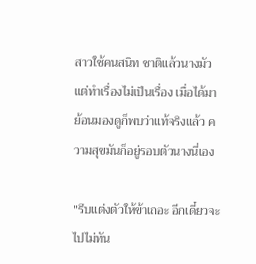สาวใช้คนสนิท ชาติแล้วนางมัวแต่ทำเรื่องไม่เป็นเรื่อง เมื่อได้มาย้อนมองดูก็พบว่าแท้จริงแล้ว ความสุขมันก็อยู่รอบตัวนางนี่เอง

"รีบแต่งตัวให้ข้าเถอะ อีกเดี๋ยวจะไปไม่ทัน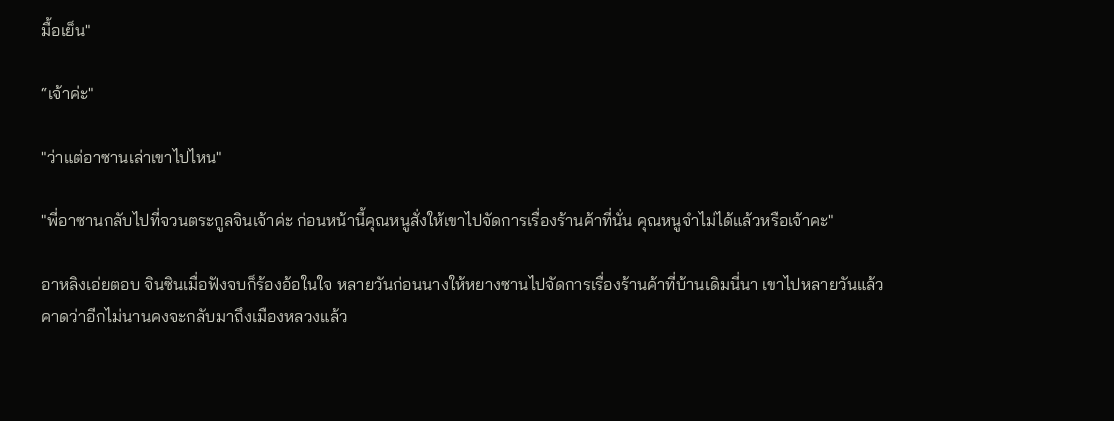มื้อเย็น"

“เจ้าค่ะ"

"ว่าแต่อาซานเล่าเขาไปไหน"

"พี่อาซานกลับไปที่จวนตระกูลจินเจ้าค่ะ ก่อนหน้านี้คุณหนูสั่งให้เขาไปจัดการเรื่องร้านค้าที่นั่น คุณหนูจำไม่ได้แล้วหรือเจ้าคะ"

อาหลิงเอ่ยตอบ จินซินเมื่อฟังจบก็ร้องอ้อในใจ หลายวันก่อนนางให้หยางซานไปจัดการเรื่องร้านค้าที่บ้านเดิมนี่นา เขาไปหลายวันแล้วคาดว่าอีกไม่นานคงจะกลับมาถึงเมืองหลวงแล้ว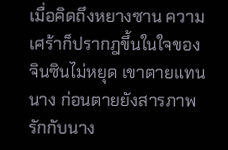เมื่อคิดถึงหยางซาน ความเศร้าก็ปรากฎขึ้นในใจของจินซินไม่หยุด เขาตายแทนนาง ก่อนตายยังสารภาพรักกับนาง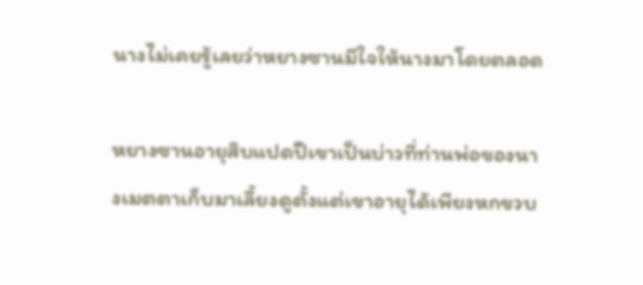นางไม่เคยรู้เลยว่าหยางซานมีใจให้นางมาโดยตลอด

หยางซานอายุสิบแปดปีเขาเป็นบ่าวที่ท่านพ่อของนางเมตตาเก็บมาเลี้ยงดูตั้งแต่เขาอายุได้เพียงหกขวบ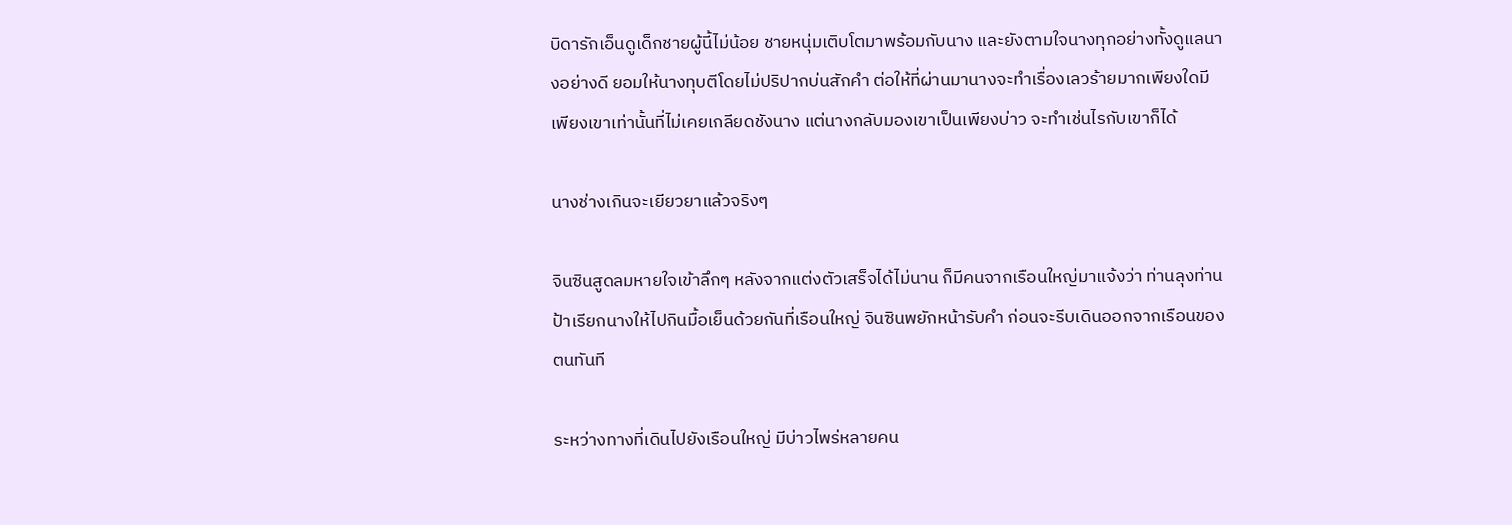บิดารักเอ็นดูเด็กชายผู้นี้ไม่น้อย ชายหนุ่มเติบโตมาพร้อมกับนาง และยังตามใจนางทุกอย่างทั้งดูแลนางอย่างดี ยอมให้นางทุบตีโดยไม่ปริปากบ่นสักคำ ต่อให้ที่ผ่านมานางจะทำเรื่องเลวร้ายมากเพียงใดมีเพียงเขาเท่านั้นที่ไม่เคยเกลียดชังนาง แต่นางกลับมองเขาเป็นเพียงบ่าว จะทำเช่นไรกับเขาก็ได้

นางช่างเกินจะเยียวยาแล้วจริงๆ

จินซินสูดลมหายใจเข้าลึกๆ หลังจากแต่งตัวเสร็จได้ไม่นาน ก็มีคนจากเรือนใหญ่มาแจ้งว่า ท่านลุงท่านป้าเรียกนางให้ไปกินมื้อเย็นด้วยกันที่เรือนใหญ่ จินซินพยักหน้ารับคำ ก่อนจะรีบเดินออกจากเรือนของตนทันที

ระหว่างทางที่เดินไปยังเรือนใหญ่ มีบ่าวไพร่หลายคน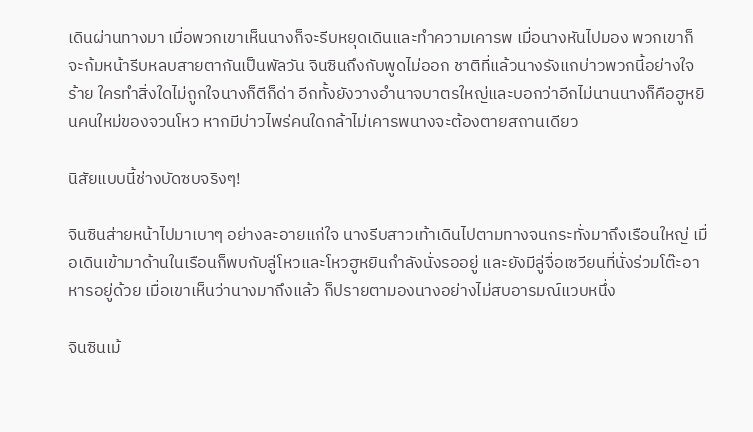เดินผ่านทางมา เมื่อพวกเขาเห็นนางก็จะรีบหยุดเดินและทำความเคารพ เมื่อนางหันไปมอง พวกเขาก็จะก้มหน้ารีบหลบสายตากันเป็นพัลวัน จินซินถึงกับพูดไม่ออก ชาติที่แล้วนางรังแกบ่าวพวกนี้อย่างใจร้าย ใครทำสิ่งใดไม่ถูกใจนางก็ตีก็ด่า อีกทั้งยังวางอำนาจบาตรใหญ่และบอกว่าอีกไม่นานนางก็คือฮูหยินคนใหม่ของจวนโหว หากมีบ่าวไพร่คนใดกล้าไม่เคารพนางจะต้องตายสถานเดียว

นิสัยแบบนี้ช่างบัดซบจริงๆ!

จินซินส่ายหน้าไปมาเบาๆ อย่างละอายแก่ใจ นางรีบสาวเท้าเดินไปตามทางจนกระทั่งมาถึงเรือนใหญ่ เมื่อเดินเข้ามาด้านในเรือนก็พบกับลู่โหวและโหวฮูหยินกำลังนั่งรออยู่ และยังมีลู่จื่อเซวียนที่นั่งร่วมโต๊ะอาหารอยู่ด้วย เมื่อเขาเห็นว่านางมาถึงแล้ว ก็ปรายตามองนางอย่างไม่สบอารมณ์แวบหนึ่ง

จินซินเม้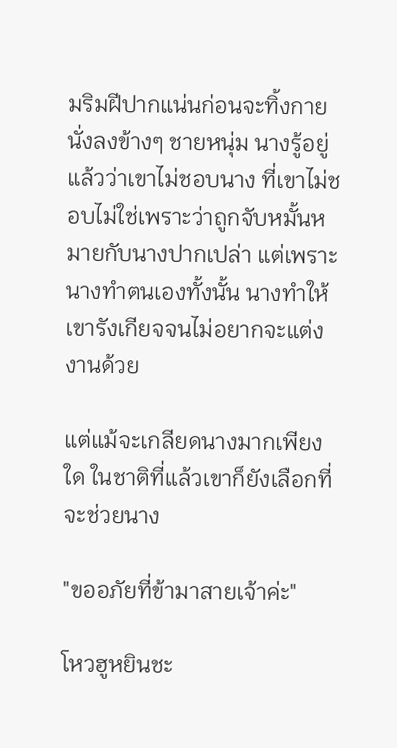มริมฝีปากแน่นก่อนจะทิ้งกายนั่งลงข้างๆ ชายหนุ่ม นางรู้อยู่แล้วว่าเขาไม่ชอบนาง ที่เขาไม่ชอบไม่ใช่เพราะว่าถูกจับหมั้นหมายกับนางปากเปล่า แต่เพราะนางทำตนเองทั้งนั้น นางทำให้เขารังเกียจจนไม่อยากจะแต่งงานด้วย

แต่แม้จะเกลียดนางมากเพียงใด ในชาติที่แล้วเขาก็ยังเลือกที่จะช่วยนาง

"ขออภัยที่ข้ามาสายเจ้าค่ะ"

โหวฮูหยินชะ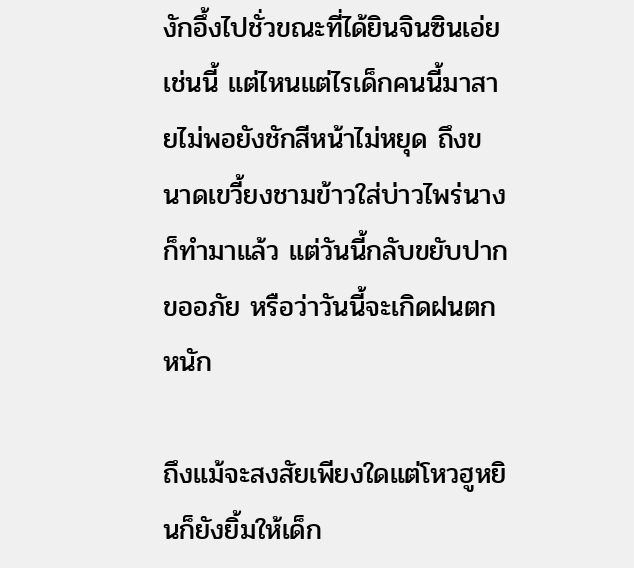งักอึ้งไปชั่วขณะที่ได้ยินจินซินเอ่ยเช่นนี้ แต่ไหนแต่ไรเด็กคนนี้มาสายไม่พอยังชักสีหน้าไม่หยุด ถึงขนาดเขวี้ยงชามข้าวใส่บ่าวไพร่นางก็ทำมาแล้ว แต่วันนี้กลับขยับปากขออภัย หรือว่าวันนี้จะเกิดฝนตกหนัก

ถึงแม้จะสงสัยเพียงใดแต่โหวฮูหยินก็ยังยิ้มให้เด็ก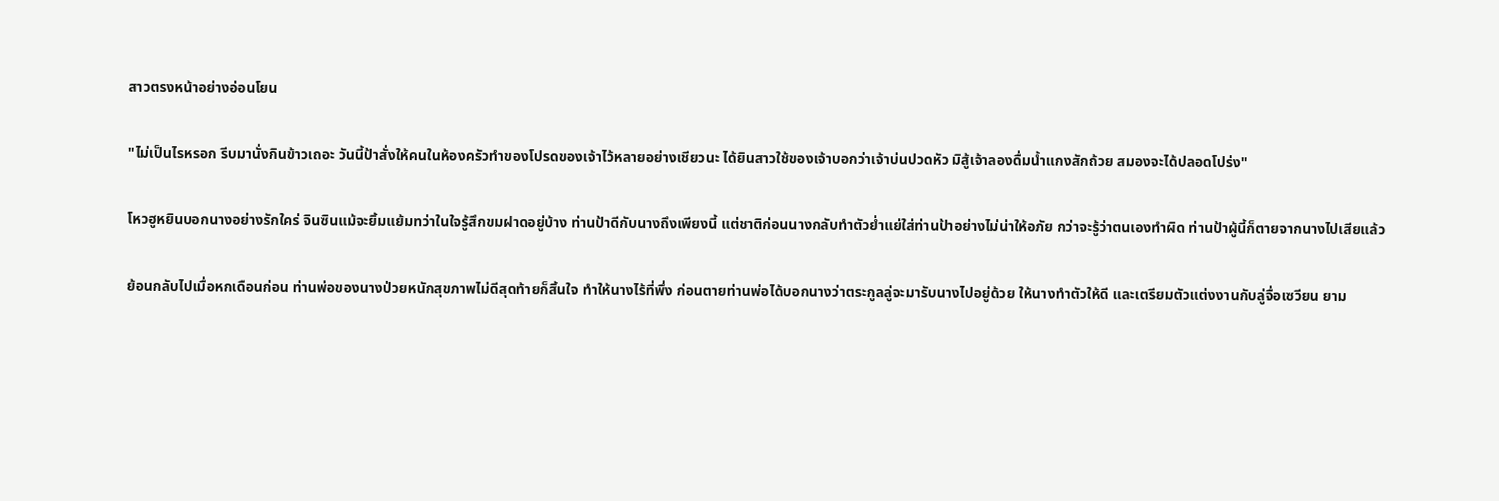สาวตรงหน้าอย่างอ่อนโยน

"ไม่เป็นไรหรอก รีบมานั่งกินข้าวเถอะ วันนี้ป้าสั่งให้คนในห้องครัวทำของโปรดของเจ้าไว้หลายอย่างเชียวนะ ได้ยินสาวใช้ของเจ้าบอกว่าเจ้าบ่นปวดหัว มิสู้เจ้าลองดื่มน้ำแกงสักถ้วย สมองจะได้ปลอดโปร่ง"

โหวฮูหยินบอกนางอย่างรักใคร่ จินซินแม้จะยิ้มแย้มทว่าในใจรู้สึกขมฝาดอยู่บ้าง ท่านป้าดีกับนางถึงเพียงนี้ แต่ชาติก่อนนางกลับทำตัวย่ำแย่ใส่ท่านป้าอย่างไม่น่าให้อภัย กว่าจะรู้ว่าตนเองทำผิด ท่านป้าผู้นี้ก็ตายจากนางไปเสียแล้ว

ย้อนกลับไปเมื่อหกเดือนก่อน ท่านพ่อของนางป่วยหนักสุขภาพไม่ดีสุดท้ายก็สิ้นใจ ทำให้นางไร้ที่พึ่ง ก่อนตายท่านพ่อได้บอกนางว่าตระกูลลู่จะมารับนางไปอยู่ด้วย ให้นางทำตัวให้ดี และเตรียมตัวแต่งงานกับลู่จื่อเซวียน ยาม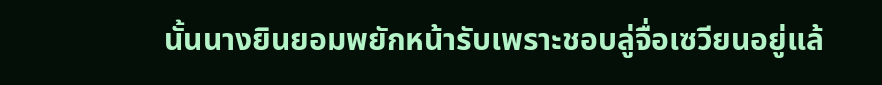นั้นนางยินยอมพยักหน้ารับเพราะชอบลู่จื่อเซวียนอยู่แล้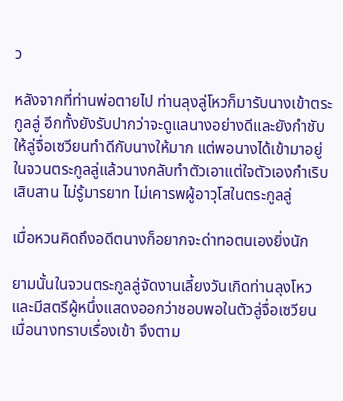ว

หลังจากที่ท่านพ่อตายไป ท่านลุงลู่โหวก็มารับนางเข้าตระกูลลู่ อีกทั้งยังรับปากว่าจะดูแลนางอย่างดีและยังกำชับให้ลู่จื่อเซวียนทำดีกับนางให้มาก แต่พอนางได้เข้ามาอยู่ในจวนตระกูลลู่แล้วนางกลับทำตัวเอาแต่ใจตัวเองกำเริบเสิบสาน ไม่รู้มารยาท ไม่เคารพผู้อาวุโสในตระกูลลู่

เมื่อหวนคิดถึงอดีตนางก็อยากจะด่าทอตนเองยิ่งนัก

ยามนั้นในจวนตระกูลลู่จัดงานเลี้ยงวันเกิดท่านลุงโหว และมีสตรีผู้หนึ่งแสดงออกว่าชอบพอในตัวลู่จื่อเซวียน เมื่อนางทราบเรื่องเข้า จึงตาม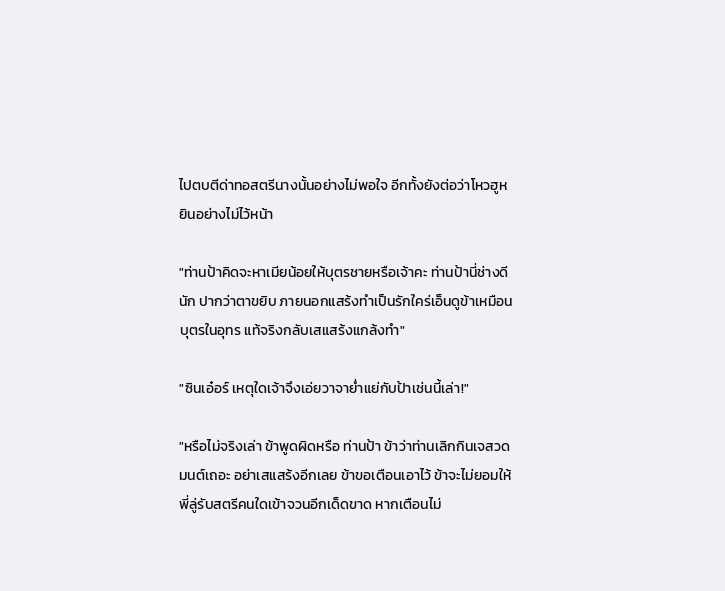ไปตบตีด่าทอสตรีนางนั้นอย่างไม่พอใจ อีกทั้งยังต่อว่าโหวฮูหยินอย่างไม่ไว้หน้า

"ท่านป้าคิดจะหาเมียน้อยให้บุตรชายหรือเจ้าคะ ท่านป้านี่ช่างดีนัก ปากว่าตาขยิบ ภายนอกแสร้งทำเป็นรักใคร่เอ็นดูข้าเหมือนบุตรในอุทร แท้จริงกลับเสแสร้งแกล้งทำ"

"ซินเอ๋อร์ เหตุใดเจ้าจึงเอ่ยวาจาย่ำแย่กับป้าเช่นนี้เล่า!"

"หรือไม่จริงเล่า ข้าพูดผิดหรือ ท่านป้า ข้าว่าท่านเลิกกินเจสวดมนต์เถอะ อย่าเสแสร้งอีกเลย ข้าขอเตือนเอาไว้ ข้าจะไม่ยอมให้พี่ลู่รับสตรีคนใดเข้าจวนอีกเด็ดขาด หากเตือนไม่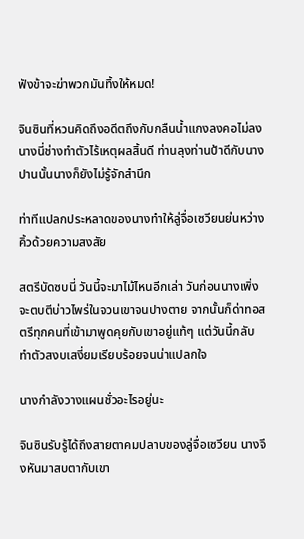ฟังข้าจะฆ่าพวกมันทิ้งให้หมด!

จินซินที่หวนคิดถึงอดีตถึงกับกลืนน้ำแกงลงคอไม่ลง นางนี่ช่างทำตัวไร้เหตุผลสิ้นดี ท่านลุงท่านป้าดีกับนางปานนั้นนางก็ยังไม่รู้จักสำนึก

ท่าทีแปลกประหลาดของนางทำให้ลู่จื่อเซวียนย่นหว่างคิ้วด้วยความสงสัย

สตรีบัดซบนี่ วันนี้จะมาไม้ไหนอีกเล่า วันก่อนนางเพิ่งจะตบตีบ่าวไพร่ในจวนเขาจนปางตาย จากนั้นก็ด่าทอสตรีทุกคนที่เข้ามาพูดคุยกับเขาอยู่แท้ๆ แต่วันนี้กลับทำตัวสงบเสงี่ยมเรียบร้อยจนน่าแปลกใจ

นางกำลังวางแผนชั่วอะไรอยู่นะ

จินซินรับรู้ได้ถึงสายตาคมปลาบของลู่จื่อเซวียน นางจึงหันมาสบตากับเขา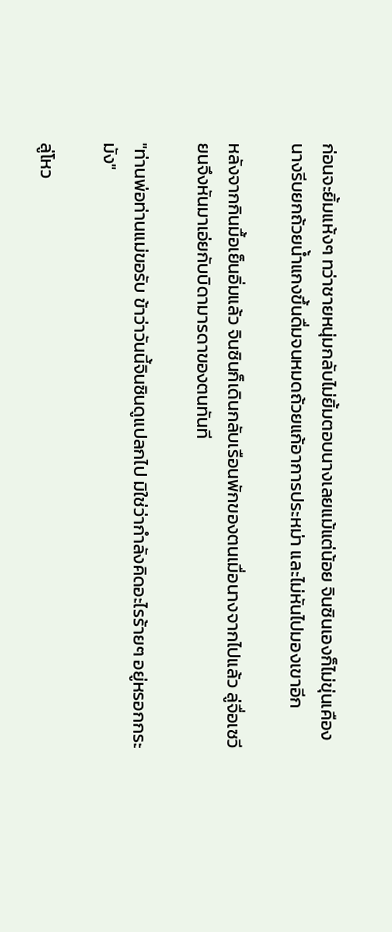ก่อนจะยิ้มแห้งๆ ทว่าชายหนุ่มกลับไม่ยิ้มตอบนางเลยแม้แต่น้อย จินซินเองก็ไม่ขุ่นเคือง นางรีบยกถ้วยน้ำแกงขึ้นดื่มจนหมดถ้วยแก้อาการประหม่า และไม่หันไปมองเขาอีก

หลังจากกินมื้อเย็นอิ่มแล้ว จินซินก็เดินกลับเรือนพักของตนเมื่อนางจากไปแล้ว ลู่จื่อเซวียนจึงหันมาเอ่ยกับบิดามารดาของตนทันที

"ท่านพ่อท่านแม่ขอรับ ข้าว่าวันนี้จินซินดูแปลกไป มิใช่ว่ากำลังคิดอะไรร้ายๆ อยู่หรอกกระมัง"

ลู่โหว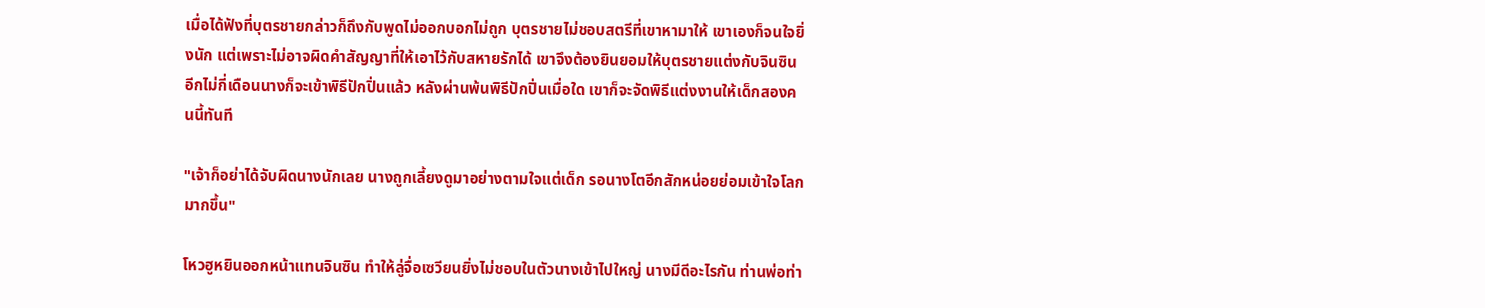เมื่อได้ฟังที่บุตรชายกล่าวก็ถึงกับพูดไม่ออกบอกไม่ถูก บุตรชายไม่ชอบสตรีที่เขาหามาให้ เขาเองก็จนใจยิ่งนัก แต่เพราะไม่อาจผิดคำสัญญาที่ให้เอาไว้กับสหายรักได้ เขาจึงต้องยินยอมให้บุตรชายแต่งกับจินซิน อีกไม่กี่เดือนนางก็จะเข้าพิธีปักปิ่นแล้ว หลังผ่านพ้นพิธีปักปิ่นเมื่อใด เขาก็จะจัดพิธีแต่งงานให้เด็กสองคนนี้ทันที

"เจ้าก็อย่าได้จับผิดนางนักเลย นางถูกเลี้ยงดูมาอย่างตามใจแต่เด็ก รอนางโตอีกสักหน่อยย่อมเข้าใจโลกมากขึ้น"

โหวฮูหยินออกหน้าแทนจินซิน ทำให้ลู่จื่อเซวียนยิ่งไม่ชอบในตัวนางเข้าไปใหญ่ นางมีดีอะไรกัน ท่านพ่อท่า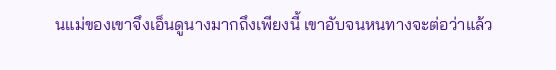นแม่ของเขาจึงเอ็นดูนางมากถึงเพียงนี้ เขาอับจนหนทางจะต่อว่าแล้ว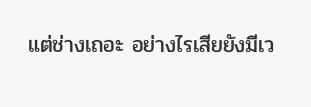แต่ช่างเถอะ อย่างไรเสียยังมีเว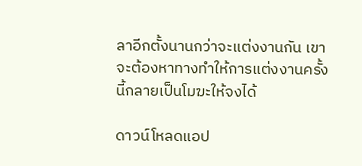ลาอีกตั้งนานกว่าจะแต่งงานกัน เขาจะต้องหาทางทำให้การแต่งงานครั้งนี้กลายเป็นโมฆะให้จงได้

ดาวน์โหลดแอป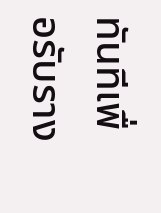ทันทีเพื่อรับราง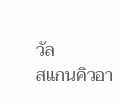วัล
สแกนคิวอา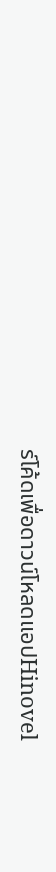ร์โค้ดเพื่อดาวน์โหลดแอปHinovel